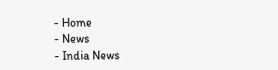- Home
- News
- India News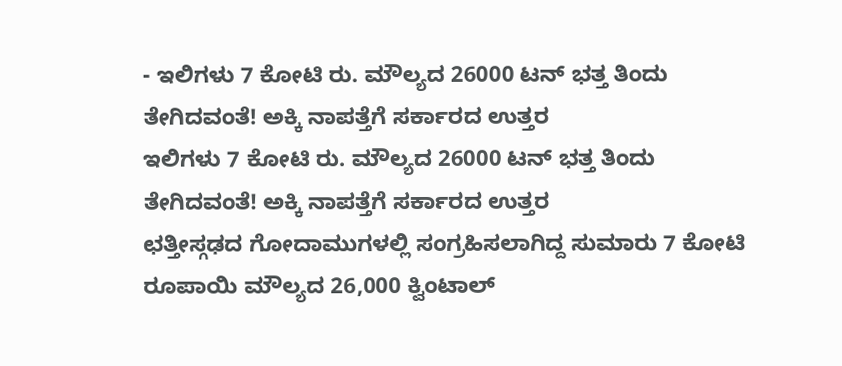- ಇಲಿಗಳು 7 ಕೋಟಿ ರು. ಮೌಲ್ಯದ 26000 ಟನ್ ಭತ್ತ ತಿಂದು ತೇಗಿದವಂತೆ! ಅಕ್ಕಿ ನಾಪತ್ತೆಗೆ ಸರ್ಕಾರದ ಉತ್ತರ
ಇಲಿಗಳು 7 ಕೋಟಿ ರು. ಮೌಲ್ಯದ 26000 ಟನ್ ಭತ್ತ ತಿಂದು ತೇಗಿದವಂತೆ! ಅಕ್ಕಿ ನಾಪತ್ತೆಗೆ ಸರ್ಕಾರದ ಉತ್ತರ
ಛತ್ತೀಸ್ಗಢದ ಗೋದಾಮುಗಳಲ್ಲಿ ಸಂಗ್ರಹಿಸಲಾಗಿದ್ದ ಸುಮಾರು 7 ಕೋಟಿ ರೂಪಾಯಿ ಮೌಲ್ಯದ 26,000 ಕ್ವಿಂಟಾಲ್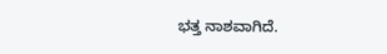ಭತ್ತ ನಾಶವಾಗಿದೆ.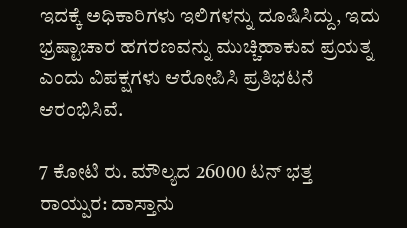ಇದಕ್ಕೆ ಅಧಿಕಾರಿಗಳು ಇಲಿಗಳನ್ನು ದೂಷಿಸಿದ್ದು, ಇದು ಭ್ರಷ್ಟಾಚಾರ ಹಗರಣವನ್ನು ಮುಚ್ಚಿಹಾಕುವ ಪ್ರಯತ್ನ ಎಂದು ವಿಪಕ್ಷಗಳು ಆರೋಪಿಸಿ ಪ್ರತಿಭಟನೆ ಆರಂಭಿಸಿವೆ.

7 ಕೋಟಿ ರು. ಮೌಲ್ಯದ 26000 ಟನ್ ಭತ್ತ
ರಾಯ್ಪುರ: ದಾಸ್ತಾನು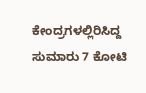ಕೇಂದ್ರಗಳಲ್ಲಿರಿಸಿದ್ದ ಸುಮಾರು 7 ಕೋಟಿ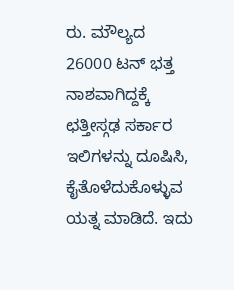ರು. ಮೌಲ್ಯದ 26000 ಟನ್ ಭತ್ತ ನಾಶವಾಗಿದ್ದಕ್ಕೆ ಛತ್ತೀಸ್ಗಢ ಸರ್ಕಾರ ಇಲಿಗಳನ್ನು ದೂಷಿಸಿ, ಕೈತೊಳೆದುಕೊಳ್ಳುವ ಯತ್ನ ಮಾಡಿದೆ. ಇದು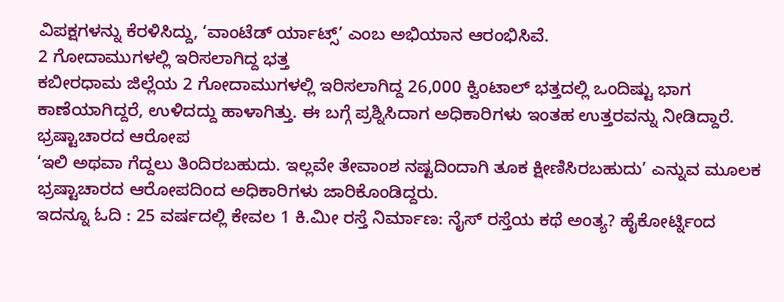ವಿಪಕ್ಷಗಳನ್ನು ಕೆರಳಿಸಿದ್ದು, ‘ವಾಂಟೆಡ್ ರ್ಯಾಟ್ಸ್’ ಎಂಬ ಅಭಿಯಾನ ಆರಂಭಿಸಿವೆ.
2 ಗೋದಾಮುಗಳಲ್ಲಿ ಇರಿಸಲಾಗಿದ್ದ ಭತ್ತ
ಕಬೀರಧಾಮ ಜಿಲ್ಲೆಯ 2 ಗೋದಾಮುಗಳಲ್ಲಿ ಇರಿಸಲಾಗಿದ್ದ 26,000 ಕ್ವಿಂಟಾಲ್ ಭತ್ತದಲ್ಲಿ ಒಂದಿಷ್ಟು ಭಾಗ ಕಾಣೆಯಾಗಿದ್ದರೆ, ಉಳಿದದ್ದು ಹಾಳಾಗಿತ್ತು. ಈ ಬಗ್ಗೆ ಪ್ರಶ್ನಿಸಿದಾಗ ಅಧಿಕಾರಿಗಳು ಇಂತಹ ಉತ್ತರವನ್ನು ನೀಡಿದ್ದಾರೆ.
ಭ್ರಷ್ಟಾಚಾರದ ಆರೋಪ
‘ಇಲಿ ಅಥವಾ ಗೆದ್ದಲು ತಿಂದಿರಬಹುದು. ಇಲ್ಲವೇ ತೇವಾಂಶ ನಷ್ಟದಿಂದಾಗಿ ತೂಕ ಕ್ಷೀಣಿಸಿರಬಹುದು’ ಎನ್ನುವ ಮೂಲಕ ಭ್ರಷ್ಟಾಚಾರದ ಆರೋಪದಿಂದ ಅಧಿಕಾರಿಗಳು ಜಾರಿಕೊಂಡಿದ್ದರು.
ಇದನ್ನೂ ಓದಿ : 25 ವರ್ಷದಲ್ಲಿ ಕೇವಲ 1 ಕಿ.ಮೀ ರಸ್ತೆ ನಿರ್ಮಾಣ: ನೈಸ್ ರಸ್ತೆಯ ಕಥೆ ಅಂತ್ಯ? ಹೈಕೋರ್ಟ್ನಿಂದ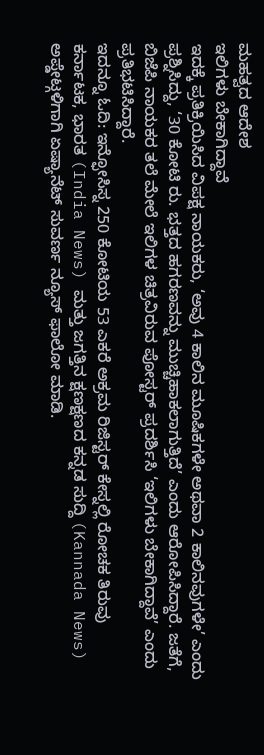ಮಹತ್ವದ ಆದೇಶ
ಇಲಿಗಳು ಬೇಕಾಗಿದ್ದಾವೆ
ಇದಕ್ಕೆ ಪ್ರತಿಕ್ರಿಯಿಸಿದ ವಿಪಕ್ಷ ನಾಯಕರು, ‘ಅವು 4 ಕಾಲಿನ ಮೂಷಿಕಗಳೇ ಅಥವಾ 2 ಕಾಲಿನವುಗಳೇ’ ಎಂದು ಪ್ರಶ್ನಿಸಿದ್ದು, ‘30 ಕೋಟಿ ರು. ಭತ್ತದ ಹಗರಣವನ್ನು ಮುಚ್ಚಿಹಾಕಲಾಗುತ್ತಿದೆ’ ಎಂದು ಆರೋಪಿಸಿದ್ದಾರೆ. ಜತೆಗೆ, ಬಿಜೆಪಿ ನಾಯಕರ ತಲೆ ಮೇಲೆ ಇಲಿಗಳ ಚಿತ್ರವಿರುವ ಪೋಸ್ಟರ್ ಪ್ರದರ್ಶಿಸಿ ‘ಇಲಿಗಳು ಬೇಕಾಗಿದ್ದಾವೆ’ ಎಂದು ಪ್ರತಿಭಟಿಸಿದ್ದಾರೆ.
ಇದನ್ನೂ ಓದಿ: ಇನ್ಫೋಸಿಸ್ನ 250 ಕೋಟಿಯ 53 ಎಕರೆ ಅಕ್ರಮ ರಿಜಿಸ್ಟರ್ ಕೇಸ್ನಲ್ಲಿ ರೋಚಕ ತಿರುವು
ಕರ್ನಾಟಕ, ಭಾರತ (India News) ಮತ್ತು ಜಗತ್ತಿನ ಕ್ಷಣಕ್ಷಣದ ಕನ್ನಡ ಸುದ್ದಿ (Kannada News) ಅಪ್ಡೇಟ್ಗಳಿಗಾಗಿ ಏಷ್ಯಾನೆಟ್ ಸುವರ್ಣ ನ್ಯೂಸ್ ಫಾಲೋ ಮಾಡಿ.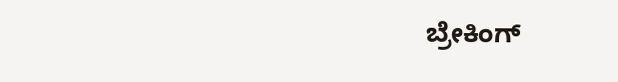ಬ್ರೇಕಿಂಗ್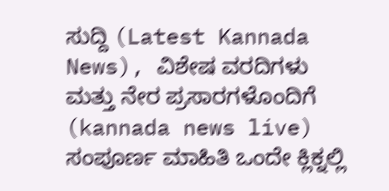ಸುದ್ದಿ (Latest Kannada News), ವಿಶೇಷ ವರದಿಗಳು ಮತ್ತು ನೇರ ಪ್ರಸಾರಗಳೊಂದಿಗೆ (kannada news live) ಸಂಪೂರ್ಣ ಮಾಹಿತಿ ಒಂದೇ ಕ್ಲಿಕ್ನಲ್ಲಿ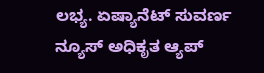ಲಭ್ಯ. ಏಷ್ಯಾನೆಟ್ ಸುವರ್ಣ ನ್ಯೂಸ್ ಅಧಿಕೃತ ಆ್ಯಪ್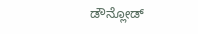ಡೌನ್ಲೋಡ್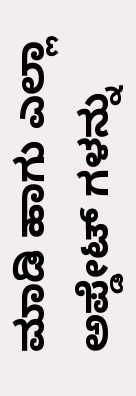ಮಾಡಿ ಹಾಗು ಎಲ್ಲಾ ಅಪ್ಡೇಟ್ ಗಳನ್ನು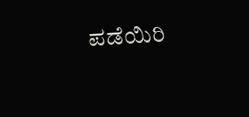ಪಡೆಯಿರಿ